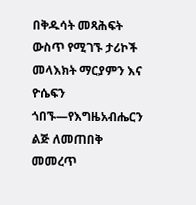በቅዱሳት መጻሕፍት ውስጥ የሚገኙ ታሪኮች
መላእክት ማርያምን እና ዮሴፍን ጎበኙ—የእግዜአብሔርን ልጅ ለመጠበቅ መመረጥ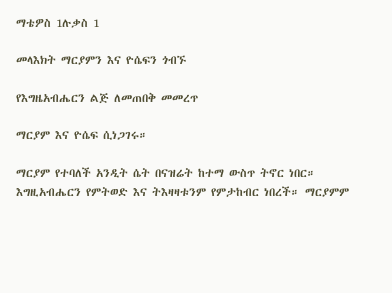ማቴዎስ 1ሉቃስ 1

መላእክት ማርያምን እና ዮሴፍን ጎብኙ

የእግዜአብሔርን ልጅ ለመጠበቅ መመረጥ

ማርያም እና ዮሴፍ ሲነጋገሩ።

ማርያም የተባለች አንዲት ሴት በናዝሬት ከተማ ውስጥ ትኖር ነበር። እግዚአብሔርን የምትወድ እና ትእዛዛቱንም የምታከብር ነበረች። ማርያምም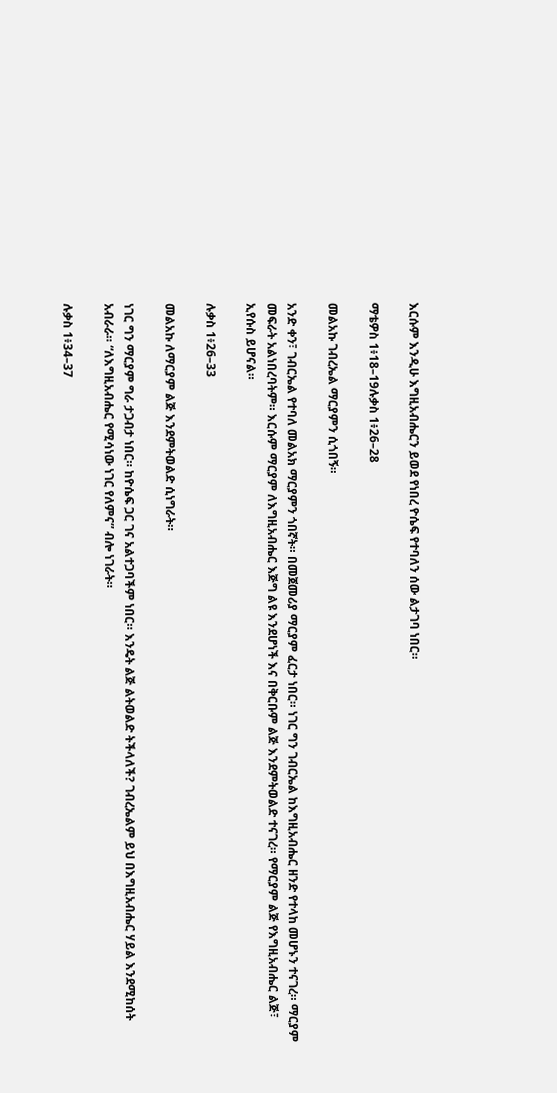እርሱም እንዲሁ እግዚአብሔርን ይወደ የነበረ ዮሴፍ የተባለን ሰው ልታገባ ነበር።

ማቴዎስ 1፥18–19ሉቃስ 1፥26–28

መልአኩ ገብረኤል ማርያምን ሲጎበኝ።

አንድ ቀን፣ ገብርኤል የተባለ መልአክ ማርያምን ጎበኛት። በመጀመሪያ ማርያም ፈርታ ነበር። ነገር ግን ገብርኤል ከእግዚአብሔር ዘንድ የተላከ መሆኑን ተናገረ። ማርያም መፍራት አልነበረባትም። እርሱም ማርያም ለእግዚአብሔር እጅግ ልዩ እንደሆነች እና በቅርቡም ልጅ እንደምትወልድ ተናገረ። የማርያም ልጅ የእግዚአብሔር ልጅ፣ ኢየሱስ ይሆናል።

ሉቃስ 1፥26–33

መልአኩ ለማርያም ልጅ እንደምትወልድ ሲነግራት።

ነገር ግን ማርያም ግራ ታጋብታ ነበር። ከዮሴፍ ጋር ገና አልተጋባችም ነበር። እንዴት ልጅ ልትወልድ ትችላለች? ገብረኤልም ይህ በእግዚአብሔር ሃይል እንደሚከሰት አብራራ። “ለእግዚአብሔር የሚሳነው ነገር የለምና” ብሎ ነገራት።

ሉቃስ 1፥34–37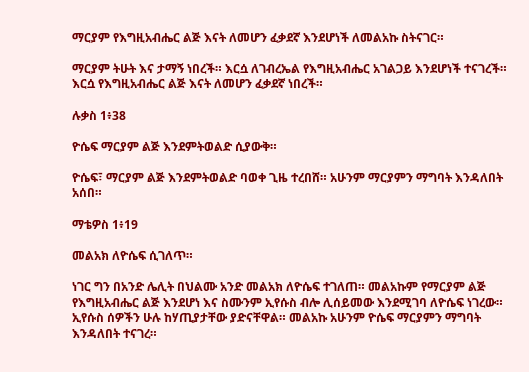ማርያም የእግዚአብሔር ልጅ እናት ለመሆን ፈቃደኛ እንደሆነች ለመልአኩ ስትናገር።

ማርያም ትሁት እና ታማኝ ነበረች። እርሷ ለገብረኤል የእግዚአብሔር አገልጋይ እንደሆነች ተናገረች። እርሷ የእግዚአብሔር ልጅ እናት ለመሆን ፈቃደኛ ነበረች።

ሉቃስ 1፥38

ዮሴፍ ማርያም ልጅ እንደምትወልድ ሲያውቅ።

ዮሴፍ፣ ማርያም ልጅ እንደምትወልድ ባወቀ ጊዜ ተረበሸ። አሁንም ማርያምን ማግባት እንዳለበት አሰበ።

ማቴዎስ 1፥19

መልአክ ለዮሴፍ ሲገለጥ።

ነገር ግን በአንድ ሌሊት በህልሙ አንድ መልአክ ለዮሴፍ ተገለጠ። መልአኩም የማርያም ልጅ የእግዚአብሔር ልጅ እንደሆነ እና ስሙንም ኢየሱስ ብሎ ሊሰይመው እንደሚገባ ለዮሴፍ ነገረው። ኢየሱስ ሰዎችን ሁሉ ከሃጢያታቸው ያድናቸዋል። መልአኩ አሁንም ዮሴፍ ማርያምን ማግባት እንዳለበት ተናገረ።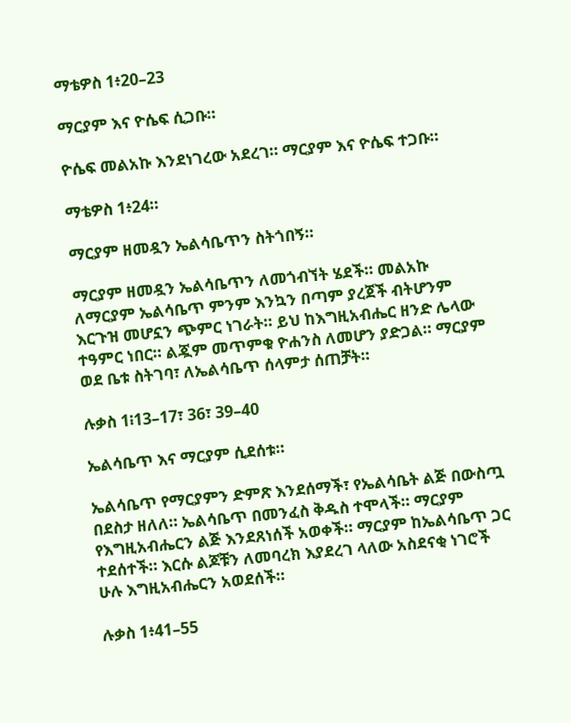ማቴዎስ 1፥20–23

ማርያም እና ዮሴፍ ሲጋቡ።

ዮሴፍ መልአኩ እንደነገረው አደረገ። ማርያም እና ዮሴፍ ተጋቡ።

ማቴዎስ 1፥24።

ማርያም ዘመዷን ኤልሳቤጥን ስትጎበኝ።

ማርያም ዘመዷን ኤልሳቤጥን ለመጎብኘት ሄደች። መልአኩ ለማርያም ኤልሳቤጥ ምንም እንኳን በጣም ያረጀች ብትሆንም እርጉዝ መሆኗን ጭምር ነገራት። ይህ ከእግዚአብሔር ዘንድ ሌላው ተዓምር ነበር። ልጇም መጥምቁ ዮሐንስ ለመሆን ያድጋል። ማርያም ወደ ቤቱ ስትገባ፣ ለኤልሳቤጥ ሰላምታ ሰጠቻት።

ሉቃስ 1፧13–17፣ 36፣ 39–40

ኤልሳቤጥ እና ማርያም ሲደሰቱ።

ኤልሳቤጥ የማርያምን ድምጽ እንደሰማች፣ የኤልሳቤት ልጅ በውስጧ በደስታ ዘለለ። ኤልሳቤጥ በመንፈስ ቅዱስ ተሞላች። ማርያም የእግዚአብሔርን ልጅ እንደጸነሰች አወቀች። ማርያም ከኤልሳቤጥ ጋር ተደሰተች። እርሱ ልጆቹን ለመባረክ እያደረገ ላለው አስደናቂ ነገሮች ሁሉ እግዚአብሔርን አወደሰች።

ሉቃስ 1፥41–55